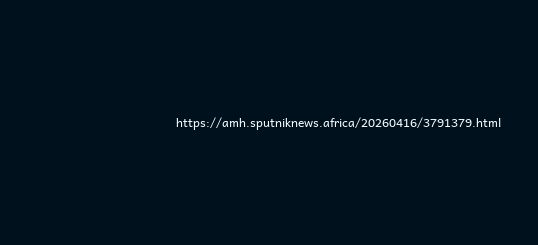https://amh.sputniknews.africa/20260416/3791379.html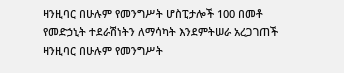ዛንዚባር በሁሉም የመንግሥት ሆስፒታሎች 100 በመቶ የመድኃኒት ተደራሽነትን ለማሳካት እንደምትሠራ አረጋገጠች
ዛንዚባር በሁሉም የመንግሥት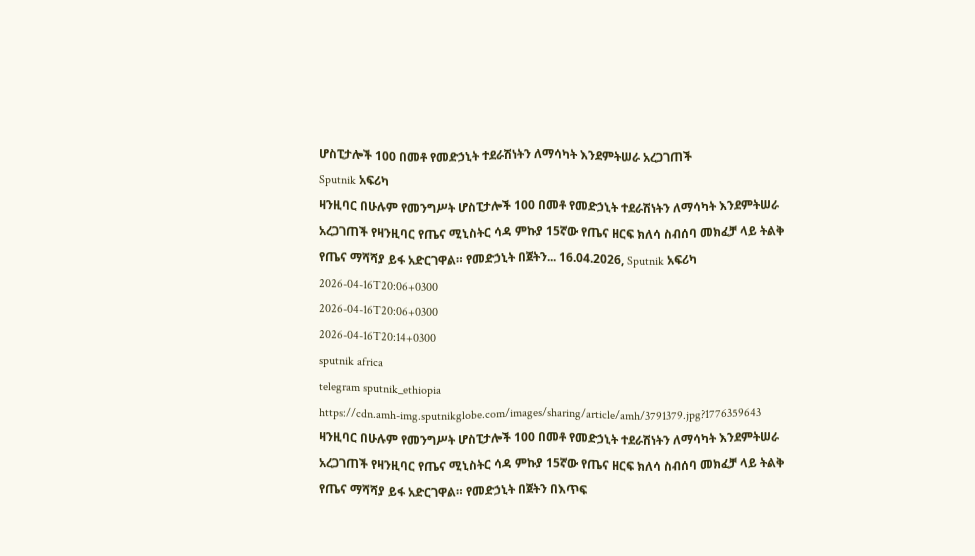ሆስፒታሎች 100 በመቶ የመድኃኒት ተደራሽነትን ለማሳካት እንደምትሠራ አረጋገጠች
Sputnik አፍሪካ
ዛንዚባር በሁሉም የመንግሥት ሆስፒታሎች 100 በመቶ የመድኃኒት ተደራሽነትን ለማሳካት እንደምትሠራ አረጋገጠች የዛንዚባር የጤና ሚኒስትር ሳዳ ምኩያ 15ኛው የጤና ዘርፍ ክለሳ ስብሰባ መክፈቻ ላይ ትልቅ የጤና ማሻሻያ ይፋ አድርገዋል። የመድኃኒት በጀትን... 16.04.2026, Sputnik አፍሪካ
2026-04-16T20:06+0300
2026-04-16T20:06+0300
2026-04-16T20:14+0300
sputnik africa
telegram sputnik_ethiopia
https://cdn.amh-img.sputnikglobe.com/images/sharing/article/amh/3791379.jpg?1776359643
ዛንዚባር በሁሉም የመንግሥት ሆስፒታሎች 100 በመቶ የመድኃኒት ተደራሽነትን ለማሳካት እንደምትሠራ አረጋገጠች የዛንዚባር የጤና ሚኒስትር ሳዳ ምኩያ 15ኛው የጤና ዘርፍ ክለሳ ስብሰባ መክፈቻ ላይ ትልቅ የጤና ማሻሻያ ይፋ አድርገዋል። የመድኃኒት በጀትን በእጥፍ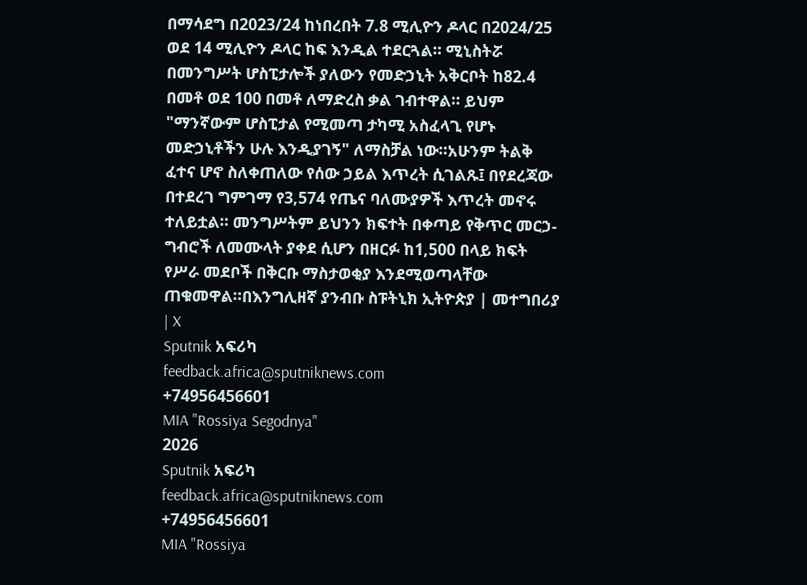በማሳደግ በ2023/24 ከነበረበት 7.8 ሚሊዮን ዶላር በ2024/25 ወደ 14 ሚሊዮን ዶላር ከፍ እንዲል ተደርጓል። ሚኒስትሯ በመንግሥት ሆስፒታሎች ያለውን የመድኃኒት አቅርቦት ከ82.4 በመቶ ወደ 100 በመቶ ለማድረስ ቃል ገብተዋል። ይህም "ማንኛውም ሆስፒታል የሚመጣ ታካሚ አስፈላጊ የሆኑ መድኃኒቶችን ሁሉ እንዲያገኝ" ለማስቻል ነው።አሁንም ትልቅ ፈተና ሆኖ ስለቀጠለው የሰው ኃይል እጥረት ሲገልጹ፤ በየደረጃው በተደረገ ግምገማ የ3,574 የጤና ባለሙያዎች እጥረት መኖሩ ተለይቷል። መንግሥትም ይህንን ክፍተት በቀጣይ የቅጥር መርኃ-ግብሮች ለመሙላት ያቀደ ሲሆን በዘርፉ ከ1,500 በላይ ክፍት የሥራ መደቦች በቅርቡ ማስታወቂያ እንደሚወጣላቸው ጠቁመዋል።በእንግሊዘኛ ያንብቡ ስፑትኒክ ኢትዮጵያ | መተግበሪያ | X
Sputnik አፍሪካ
feedback.africa@sputniknews.com
+74956456601
MIA "Rossiya Segodnya"
2026
Sputnik አፍሪካ
feedback.africa@sputniknews.com
+74956456601
MIA "Rossiya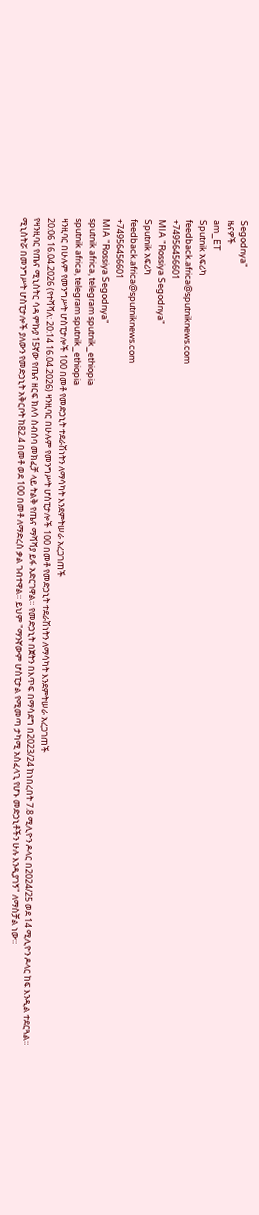Segodnya"
ዜናዎች
am_ET
Sputnik አፍሪካ
feedback.africa@sputniknews.com
+74956456601
MIA "Rossiya Segodnya"
Sputnik አፍሪካ
feedback.africa@sputniknews.com
+74956456601
MIA "Rossiya Segodnya"
sputnik africa, telegram sputnik_ethiopia
sputnik africa, telegram sputnik_ethiopia
ዛንዚባር በሁሉም የመንግሥት ሆስፒታሎች 100 በመቶ የመድኃኒት ተደራሽነትን ለማሳካት እንደምትሠራ አረጋገጠች
20:06 16.04.2026 (የተሻሻለ: 20:14 16.04.2026) ዛንዚባር በሁሉም የመንግሥት ሆስፒታሎች 100 በመቶ የመድኃኒት ተደራሽነትን ለማሳካት እንደምትሠራ አረጋገጠች
የዛንዚባር የጤና ሚኒስትር ሳዳ ምኩያ 15ኛው የጤና ዘርፍ ክለሳ ስብሰባ መክፈቻ ላይ ትልቅ የጤና ማሻሻያ ይፋ አድርገዋል። የመድኃኒት በጀትን በእጥፍ በማሳደግ በ2023/24 ከነበረበት 7.8 ሚሊዮን ዶላር በ2024/25 ወደ 14 ሚሊዮን ዶላር ከፍ እንዲል ተደርጓል።
ሚኒስትሯ በመንግሥት ሆስፒታሎች ያለውን የመድኃኒት አቅርቦት ከ82.4 በመቶ ወደ 100 በመቶ ለማድረስ ቃል ገብተዋል። ይህም "ማንኛውም ሆስፒታል የሚመጣ ታካሚ አስፈላጊ የሆኑ መድኃኒቶችን ሁሉ እንዲያገኝ" ለማስቻል ነው።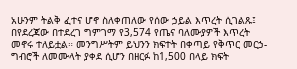አሁንም ትልቅ ፈተና ሆኖ ስለቀጠለው የሰው ኃይል እጥረት ሲገልጹ፤ በየደረጃው በተደረገ ግምገማ የ3,574 የጤና ባለሙያዎች እጥረት መኖሩ ተለይቷል። መንግሥትም ይህንን ክፍተት በቀጣይ የቅጥር መርኃ-ግብሮች ለመሙላት ያቀደ ሲሆን በዘርፉ ከ1,500 በላይ ክፍት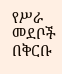የሥራ መደቦች በቅርቡ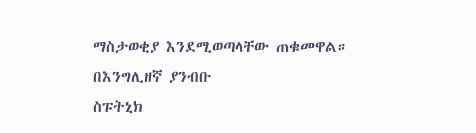ማስታወቂያ እንደሚወጣላቸው ጠቁመዋል።
በእንግሊዘኛ ያንብቡ
ስፑትኒክ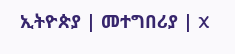ኢትዮጵያ | መተግበሪያ | X